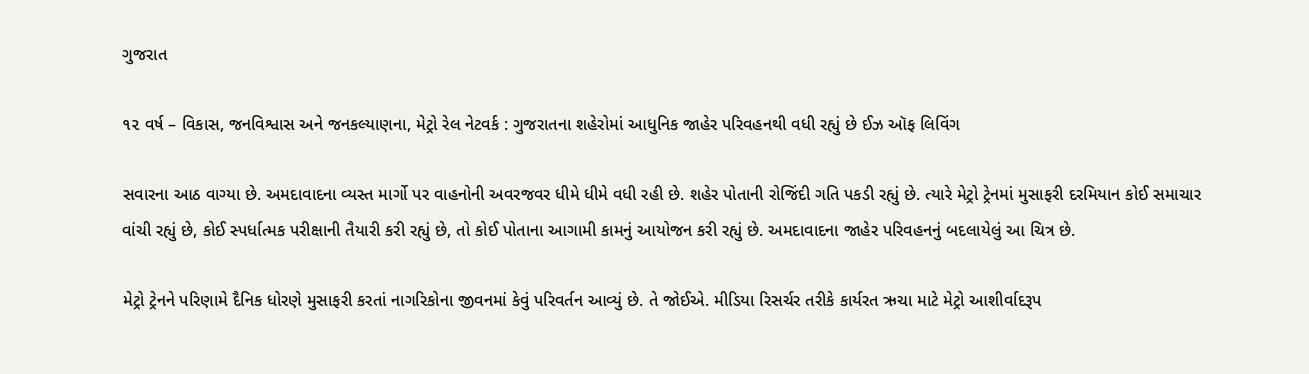ગુજરાત

૧૨ વર્ષ – વિકાસ, જનવિશ્વાસ અને જનકલ્યાણના, મેટ્રો રેલ નેટવર્ક : ગુજરાતના શહેરોમાં આધુનિક જાહેર પરિવહનથી વધી રહ્યું છે ઈઝ ઑફ લિવિંગ

સવારના આઠ વાગ્યા છે. અમદાવાદના વ્યસ્ત માર્ગો પર વાહનોની અવરજવર ધીમે ધીમે વધી રહી છે. શહેર પોતાની રોજિંદી ગતિ પકડી રહ્યું છે. ત્યારે મેટ્રો ટ્રેનમાં મુસાફરી દરમિયાન કોઈ સમાચાર વાંચી રહ્યું છે, કોઈ સ્પર્ધાત્મક પરીક્ષાની તૈયારી કરી રહ્યું છે, તો કોઈ પોતાના આગામી કામનું આયોજન કરી રહ્યું છે. અમદાવાદના જાહેર પરિવહનનું બદલાયેલું આ ચિત્ર છે.

મેટ્રો ટ્રેનને પરિણામે દૈનિક ધોરણે મુસાફરી કરતાં નાગરિકોના જીવનમાં કેવું પરિવર્તન આવ્યું છે. તે જોઈએ. મીડિયા રિસર્ચર તરીકે કાર્યરત ઋચા માટે મેટ્રો આશીર્વાદરૂપ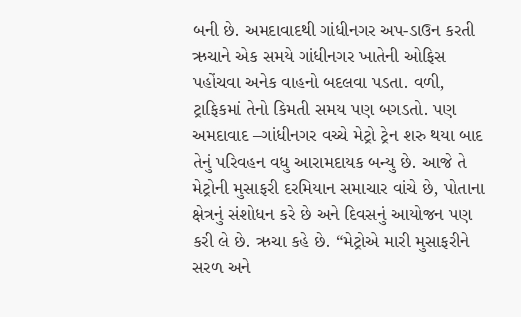બની છે. અમદાવાદથી ગાંધીનગર અપ-ડાઉન કરતી ઋચાને એક સમયે ગાંધીનગર ખાતેની ઓફિસ પહોંચવા અનેક વાહનો બદલવા પડતા. વળી, ટ્રાફિકમાં તેનો કિમતી સમય પણ બગડતો. પણ અમદાવાદ –ગાંધીનગર વચ્ચે મેટ્રો ટ્રેન શરુ થયા બાદ તેનું પરિવહન વધુ આરામદાયક બન્યુ છે. આજે તે મેટ્રોની મુસાફરી દરમિયાન સમાચાર વાંચે છે, પોતાના ક્ષેત્રનું સંશોધન કરે છે અને દિવસનું આયોજન પણ કરી લે છે. ઋચા કહે છે. “મેટ્રોએ મારી મુસાફરીને સરળ અને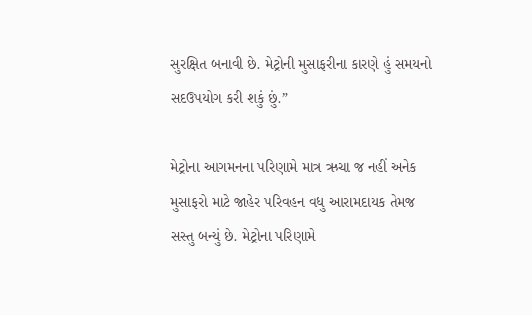સુરક્ષિત બનાવી છે. મેટ્રોની મુસાફરીના કારણે હું સમયનો સદઉપયોગ કરી શકું છું.”

મેટ્રોના આગમનના પરિણામે માત્ર ઋચા જ નહીં અનેક મુસાફરો માટે જાહેર પરિવહન વધુ આરામદાયક તેમજ સસ્તુ બન્યું છે. મેટ્રોના પરિણામે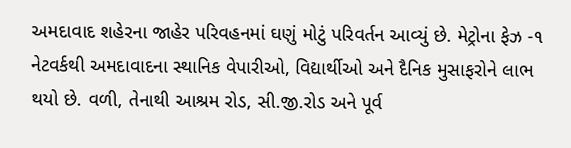અમદાવાદ શહેરના જાહેર પરિવહનમાં ઘણું મોટું પરિવર્તન આવ્યું છે. મેટ્રોના ફેઝ -૧ નેટવર્કથી અમદાવાદના સ્થાનિક વેપારીઓ, વિદ્યાર્થીઓ અને દૈનિક મુસાફરોને લાભ થયો છે. વળી, તેનાથી આશ્રમ રોડ, સી.જી.રોડ અને પૂર્વ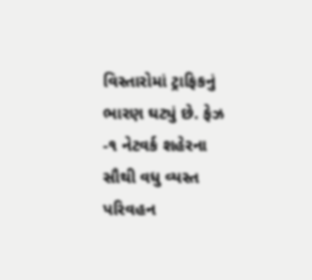વિસ્તારોમાં ટ્રાફિકનું ભારણ ઘટ્યું છે. ફેઝ -૧ નેટવર્ક શહેરના સૌથી વધુ વ્યસ્ત પરિવહન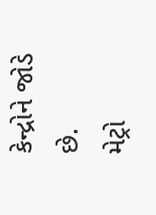કેન્દ્રોને જોડે છે.
મેટ્રો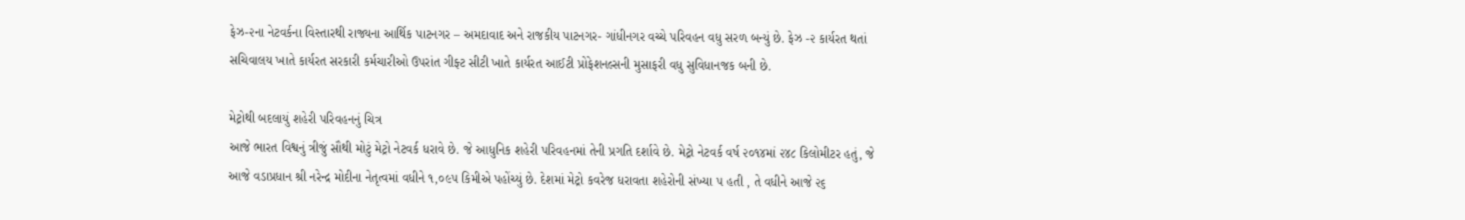ફેઝ-૨ના નેટવર્કના વિસ્તારથી રાજ્યના આર્થિક પાટનગર – અમદાવાદ અને રાજકીય પાટનગર- ગાંધીનગર વચ્ચે પરિવહન વધુ સરળ બન્યું છે. ફેઝ -૨ કાર્યરત થતાં સચિવાલય ખાતે કાર્યરત સરકારી કર્મચારીઓ ઉપરાંત ગીફ્ટ સીટી ખાતે કાર્યરત આઈટી પ્રોફેશનલ્સની મુસાફરી વધુ સુવિધાનજક બની છે.

મેટ્રોથી બદલાયું શહેરી પરિવહનનું ચિત્ર
આજે ભારત વિશ્વનું ત્રીજું સૌથી મોટું મેટ્રો નેટવર્ક ધરાવે છે. જે આધુનિક શહેરી પરિવહનમાં તેની પ્રગતિ દર્શાવે છે. મેટ્રો નેટવર્ક વર્ષ ૨૦૧૪માં ૨૪૮ કિલોમીટર હતું, જે આજે વડાપ્રધાન શ્રી નરેન્દ્ર મોદીના નેતૃત્વમાં વધીને ૧,૦૯૫ કિમીએ પહોંચ્યું છે. દેશમાં મેટ્રો કવરેજ ધરાવતા શહેરોની સંખ્યા ૫ હતી , તે વધીને આજે ૨૬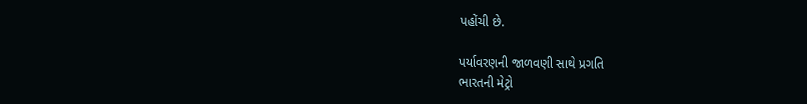પહોંચી છે.

પર્યાવરણની જાળવણી સાથે પ્રગતિ
ભારતની મેટ્રો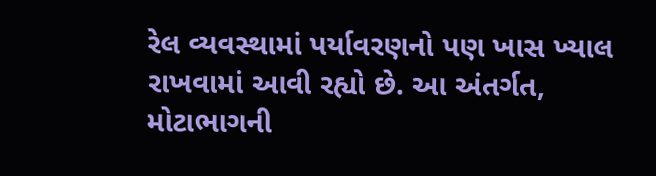રેલ વ્યવસ્થામાં પર્યાવરણનો પણ ખાસ ખ્યાલ રાખવામાં આવી રહ્યો છે. આ અંતર્ગત, મોટાભાગની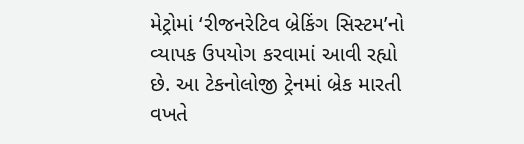મેટ્રોમાં ‘રીજનરેટિવ બ્રેકિંગ સિસ્ટમ’નો વ્યાપક ઉપયોગ કરવામાં આવી રહ્યો છે. આ ટેકનોલોજી ટ્રેનમાં બ્રેક મારતી વખતે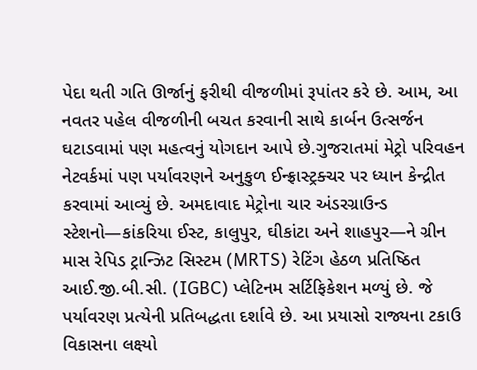પેદા થતી ગતિ ઊર્જાનું ફરીથી વીજળીમાં રૂપાંતર કરે છે. આમ, આ નવતર પહેલ વીજળીની બચત કરવાની સાથે કાર્બન ઉત્સર્જન ઘટાડવામાં પણ મહત્વનું યોગદાન આપે છે.ગુજરાતમાં મેટ્રો પરિવહન નેટવર્કમાં પણ પર્યાવરણને અનુકુળ ઈન્ફ્રાસ્ટ્રક્ચર પર ધ્યાન કેન્દ્રીત કરવામાં આવ્યું છે. અમદાવાદ મેટ્રોના ચાર અંડરગ્રાઉન્ડ સ્ટેશનો—કાંકરિયા ઈસ્ટ, કાલુપુર, ઘીકાંટા અને શાહપુર—ને ગ્રીન માસ રેપિડ ટ્રાન્ઝિટ સિસ્ટમ (MRTS) રેટિંગ હેઠળ પ્રતિષ્ઠિત આઈ.જી.બી.સી. (IGBC) પ્લેટિનમ સર્ટિફિકેશન મળ્યું છે. જે પર્યાવરણ પ્રત્યેની પ્રતિબદ્ધતા દર્શાવે છે. આ પ્રયાસો રાજ્યના ટકાઉ વિકાસના લક્ષ્યો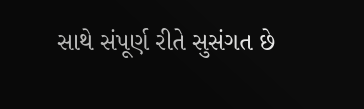સાથે સંપૂર્ણ રીતે સુસંગત છે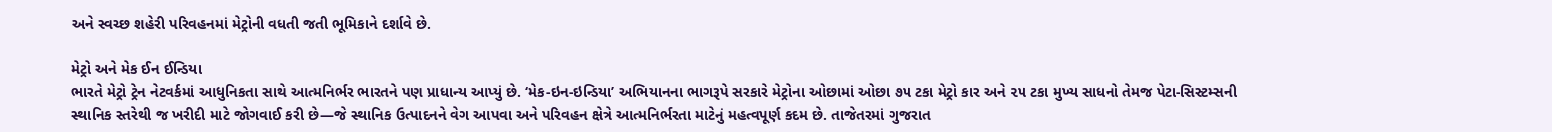અને સ્વચ્છ શહેરી પરિવહનમાં મેટ્રોની વધતી જતી ભૂમિકાને દર્શાવે છે.

મેટ્રો અને મેક ઈન ઈન્ડિયા
ભારતે મેટ્રો ટ્રેન નેટવર્કમાં આધુનિકતા સાથે આત્મનિર્ભર ભારતને પણ પ્રાધાન્ય આપ્યું છે. ‘મેક-ઇન-ઇન્ડિયા’ અભિયાનના ભાગરૂપે સરકારે મેટ્રોના ઓછામાં ઓછા ૭૫ ટકા મેટ્રો કાર અને ૨૫ ટકા મુખ્ય સાધનો તેમજ પેટા-સિસ્ટમ્સની સ્થાનિક સ્તરેથી જ ખરીદી માટે જોગવાઈ કરી છે—જે સ્થાનિક ઉત્પાદનને વેગ આપવા અને પરિવહન ક્ષેત્રે આત્મનિર્ભરતા માટેનું મહત્વપૂર્ણ કદમ છે. તાજેતરમાં ગુજરાત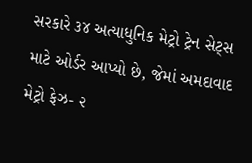સરકારે ૩૪ અત્યાધુનિક મેટ્રો ટ્રેન સેટ્સ માટે ઓર્ડર આપ્યો છે, જેમાં અમદાવાદ મેટ્રો ફેઝ- ૨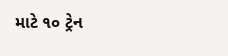માટે ૧૦ ટ્રેન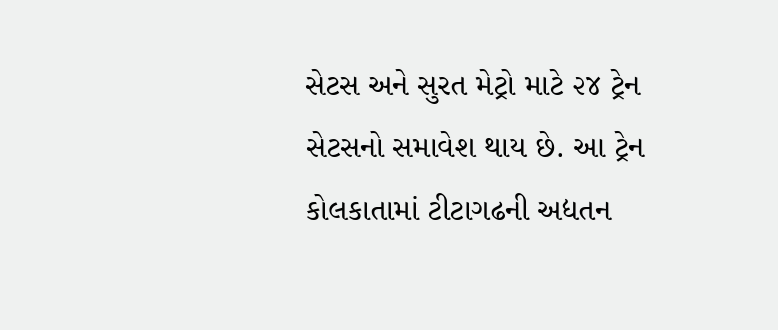સેટસ અને સુરત મેટ્રો માટે ૨૪ ટ્રેન સેટસનો સમાવેશ થાય છે. આ ટ્રેન કોલકાતામાં ટીટાગઢની અદ્યતન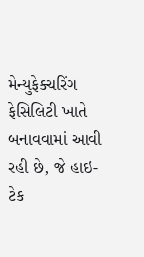મેન્યુફેક્ચરિંગ ફેસિલિટી ખાતે બનાવવામાં આવી રહી છે, જે હાઇ-ટેક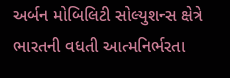અર્બન મોબિલિટી સોલ્યુશન્સ ક્ષેત્રે ભારતની વધતી આત્મનિર્ભરતા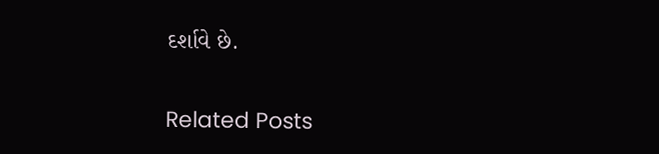દર્શાવે છે.

Related Posts